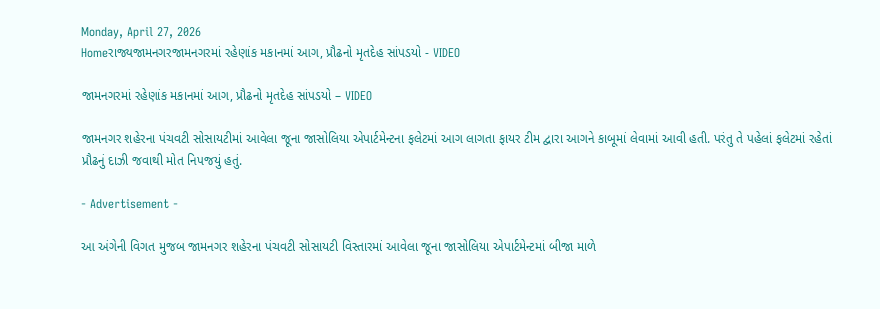Monday, April 27, 2026
Homeરાજ્યજામનગરજામનગરમાં રહેણાંક મકાનમાં આગ, પ્રૌઢનો મૃતદેહ સાંપડયો - VIDEO

જામનગરમાં રહેણાંક મકાનમાં આગ, પ્રૌઢનો મૃતદેહ સાંપડયો – VIDEO

જામનગર શહેરના પંચવટી સોસાયટીમાં આવેલા જૂના જાસોલિયા એપાર્ટમેન્ટના ફલેટમાં આગ લાગતા ફાયર ટીમ દ્વારા આગને કાબૂમાં લેવામાં આવી હતી. પરંતુ તે પહેલાં ફલેટમાં રહેતાં પ્રૌઢનું દાઝી જવાથી મોત નિપજયું હતું.

- Advertisement -

આ અંગેની વિગત મુજબ જામનગર શહેરના પંચવટી સોસાયટી વિસ્તારમાં આવેલા જૂના જાસોલિયા એપાર્ટમેન્ટમાં બીજા માળે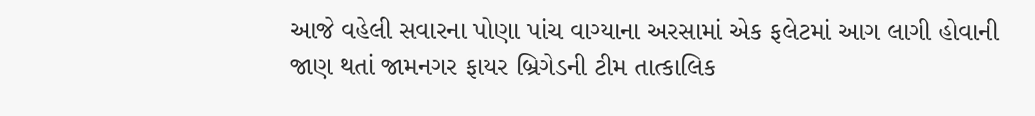આજે વહેલી સવારના પોણા પાંચ વાગ્યાના અરસામાં એક ફલેટમાં આગ લાગી હોવાની જાણ થતાં જામનગર ફાયર બ્રિગેડની ટીમ તાત્કાલિક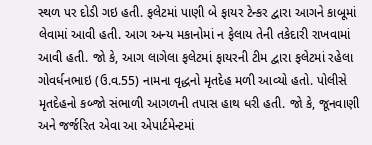સ્થળ પર દોડી ગઇ હતી. ફલેટમાં પાણી બે ફાયર ટેન્કર દ્વારા આગને કાબૂમાં લેવામાં આવી હતી. આગ અન્ય મકાનોમાં ન ફેલાય તેની તકેદારી રાખવામાં આવી હતી. જો કે, આગ લાગેલા ફલેટમાં ફાયરની ટીમ દ્વારા ફલેટમાં રહેલા ગોવર્ધનભાઇ (ઉ.વ.55) નામના વૃદ્ધનો મૃતદેહ મળી આવ્યો હતો. પોલીસે મૃતદેહનો કબ્જો સંભાળી આગળની તપાસ હાથ ધરી હતી. જો કે, જૂનવાણી અને જર્જરિત એવા આ એપાર્ટમેન્ટમાં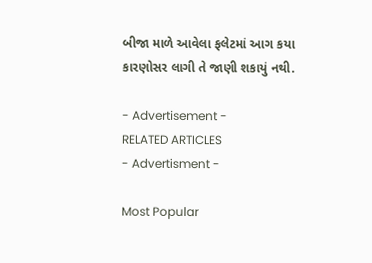બીજા માળે આવેલા ફલેટમાં આગ કયા કારણોસર લાગી તે જાણી શકાયું નથી.

- Advertisement -
RELATED ARTICLES
- Advertisment -

Most Popular